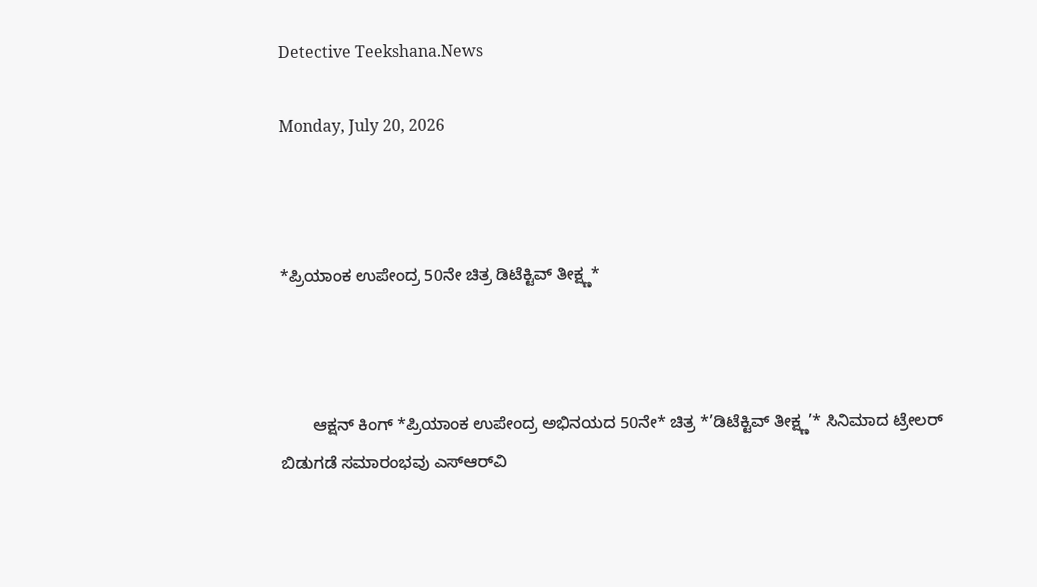Detective Teekshana.News

Monday, July 20, 2026



*ಪ್ರಿಯಾಂಕ ಉಪೇಂದ್ರ 50ನೇ ಚಿತ್ರ ಡಿಟೆಕ್ಟಿವ್ ತೀಕ್ಷ್ಣ*



       ಆಕ್ಷನ್ ಕಿಂಗ್ *ಪ್ರಿಯಾಂಕ ಉಪೇಂದ್ರ ಅಭಿನಯದ 50ನೇ* ಚಿತ್ರ *’ಡಿಟೆಕ್ಟಿವ್ ತೀಕ್ಷ್ಣ’* ಸಿನಿಮಾದ ಟ್ರೇಲರ್ ಬಿಡುಗಡೆ ಸಮಾರಂಭವು ಎಸ್‌ಆರ್‌ವಿ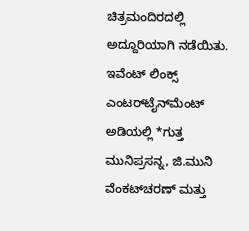ಚಿತ್ರಮಂದಿರದಲ್ಲಿ ಅದ್ದೂರಿಯಾಗಿ ನಡೆಯಿತು. ಇವೆಂಟ್ ಲಿಂಕ್ಸ್ ಎಂಟರ್‌ಟೈನ್‌ಮೆಂಟ್ ಅಡಿಯಲ್ಲಿ *ಗುತ್ತ ಮುನಿಪ್ರಸನ್ನ, ಜಿ.ಮುನಿ ವೆಂಕಟ್‌ಚರಣ್ ಮತ್ತು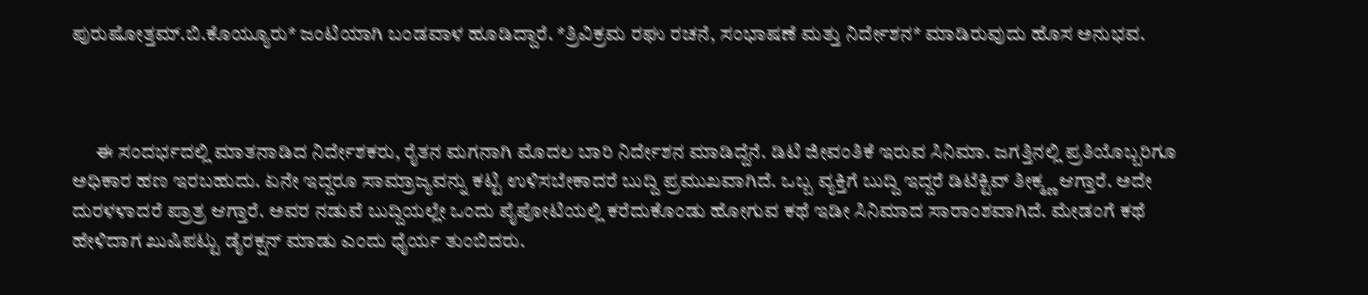ಪುರುಷೋತ್ತಮ್.ಬಿ.ಕೊಯ್ಯೂರು* ಜಂಟಿಯಾಗಿ ಬಂಡವಾಳ ಹೂಡಿದ್ದಾರೆ. *ತ್ರಿವಿಕ್ರಮ ರಘು ರಚನೆ, ಸಂಭಾಷಣೆ ಮತ್ತು ನಿರ್ದೇಶನ* ಮಾಡಿರುವುದು ಹೊಸ ಅನುಭವ.



      ಈ ಸಂದರ್ಭದಲ್ಲಿ ಮಾತನಾಡಿದ ನಿರ್ದೇಶಕರು, ರೈತನ ಮಗನಾಗಿ ಮೊದಲ ಬಾರಿ ನಿರ್ದೇಶನ ಮಾಡಿದ್ದೆನೆ. ಡಿಟಿ ಜೀವಂತಿಕೆ ಇರುವ ಸಿನಿಮಾ. ಜಗತ್ತಿನಲ್ಲಿ ಪ್ರತಿಯೊಬ್ಬರಿಗೂ ಅಧಿಕಾರ ಹಣ ಇರಬಹುದು. ಏನೇ ಇದ್ದರೂ ಸಾಮ್ರಾಜ್ಯವನ್ನು ಕಟ್ಟಿ ಉಳಿಸಬೇಕಾದರೆ ಬುದ್ದಿ ಪ್ರಮುಖವಾಗಿದೆ. ಒಬ್ಬ ವ್ಯಕ್ತಿಗೆ ಬುದ್ದಿ ಇದ್ದರೆ ಡಿಟೆಕ್ಟಿವ್ ತೀಕ್ಮ್ಣ ಆಗ್ತಾರೆ. ಅದೇ ದುರಳಳಾದರೆ ಪ್ರಾತ್ರ ಆಗ್ತಾರೆ. ಅವರ ನಡುವೆ ಬುದ್ದಿಯಲ್ಲೇ ಒಂದು ಪೈಪೋಟಿಯಲ್ಲಿ ಕರೆದುಕೊಂಡು ಹೋಗುವ ಕಥೆ ಇಡೀ ಸಿನಿಮಾದ ಸಾರಾಂಶವಾಗಿದೆ. ಮೇಡಂಗೆ ಕಥೆ ಹೇಳಿದಾಗ ಖುಷಿಪಟ್ಟು ಡೈರಕ್ಷನ್ ಮಾಡು ಎಂದು ಧೈರ್ಯ ತುಂಬಿದರು.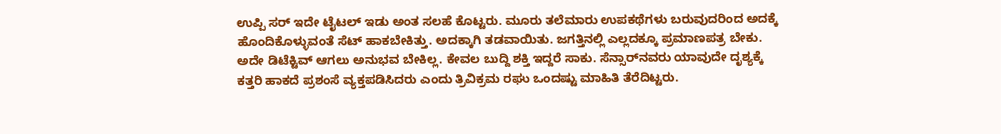ಉಪ್ಪಿ ಸರ್ ಇದೇ ಟೈಟಲ್ ಇಡು ಅಂತ ಸಲಹೆ ಕೊಟ್ಟರು. ಮೂರು ತಲೆಮಾರು ಉಪಕಥೆಗಳು ಬರುವುದರಿಂದ ಅದಕ್ಕೆ ಹೊಂದಿಕೊಳ್ಳುವಂತೆ ಸೆಟ್ ಹಾಕಬೇಕಿತ್ತು. ಅದಕ್ಕಾಗಿ ತಡವಾಯಿತು. ಜಗತ್ತಿನಲ್ಲಿ ಎಲ್ಲದಕ್ಕೂ ಪ್ರಮಾಣಪತ್ರ ಬೇಕು. ಅದೇ ಡಿಟೆಕ್ಟಿವ್ ಆಗಲು ಅನುಭವ ಬೇಕಿಲ್ಲ. ಕೇವಲ ಬುದ್ದಿ ಶಕ್ತಿ ಇದ್ದರೆ ಸಾಕು. ಸೆನ್ಸಾರ್‌ನವರು ಯಾವುದೇ ದೃಶ್ಯಕ್ಕೆ ಕತ್ತರಿ ಹಾಕದೆ ಪ್ರಶಂಸೆ ವ್ಯಕ್ತಪಡಿಸಿದರು ಎಂದು ತ್ರಿವಿಕ್ರಮ ರಘು ಒಂದಷ್ಟು ಮಾಹಿತಿ ತೆರೆದಿಟ್ಟರು.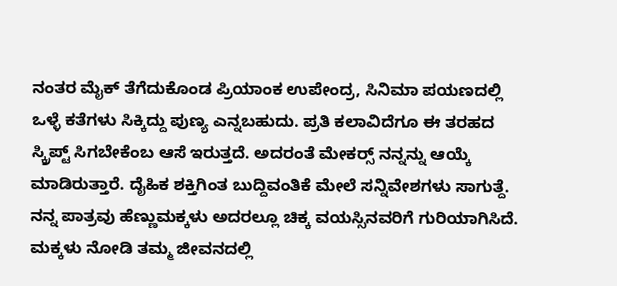ನಂತರ ಮೈಕ್ ತೆಗೆದುಕೊಂಡ ಪ್ರಿಯಾಂಕ ಉಪೇಂದ್ರ, ಸಿನಿಮಾ ಪಯಣದಲ್ಲಿ  ಒಳ್ಳೆ ಕತೆಗಳು ಸಿಕ್ಕಿದ್ದು ಪುಣ್ಯ ಎನ್ನಬಹುದು. ಪ್ರತಿ ಕಲಾವಿದೆಗೂ ಈ ತರಹದ ಸ್ಕ್ರಿಪ್ಟ್ ಸಿಗಬೇಕೆಂಬ ಆಸೆ ಇರುತ್ತದೆ. ಅದರಂತೆ ಮೇಕರ‍್ಸ್ ನನ್ನನ್ನು ಆಯ್ಕೆ ಮಾಡಿರುತ್ತಾರೆ. ದೈಹಿಕ ಶಕ್ತಿಗಿಂತ ಬುದ್ದಿವಂತಿಕೆ ಮೇಲೆ ಸನ್ನಿವೇಶಗಳು ಸಾಗುತ್ದೆ. ನನ್ನ ಪಾತ್ರವು ಹೆಣ್ಣುಮಕ್ಕಳು ಅದರಲ್ಲೂ ಚಿಕ್ಕ ವಯಸ್ಸಿನವರಿಗೆ ಗುರಿಯಾಗಿಸಿದೆ. ಮಕ್ಕಳು ನೋಡಿ ತಮ್ಮ ಜೀವನದಲ್ಲಿ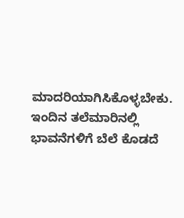ಮಾದರಿಯಾಗಿಸಿಕೊಳ್ಳಬೇಕು. ಇಂದಿನ ತಲೆಮಾರಿನಲ್ಲಿ ಭಾವನೆಗಳಿಗೆ ಬೆಲೆ ಕೊಡದೆ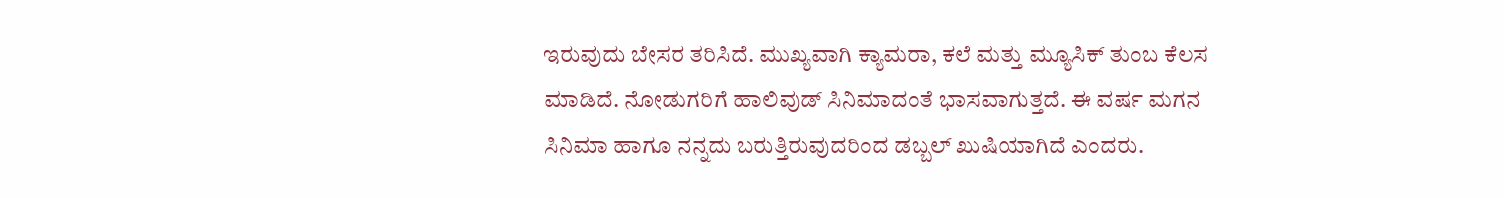ಇರುವುದು ಬೇಸರ ತರಿಸಿದೆ. ಮುಖ್ಯವಾಗಿ ಕ್ಯಾಮರಾ, ಕಲೆ ಮತ್ತು ಮ್ಯೂಸಿಕ್ ತುಂಬ ಕೆಲಸ ಮಾಡಿದೆ. ನೋಡುಗರಿಗೆ ಹಾಲಿವುಡ್ ಸಿನಿಮಾದಂತೆ ಭಾಸವಾಗುತ್ತದೆ. ಈ ವರ್ಷ ಮಗನ ಸಿನಿಮಾ ಹಾಗೂ ನನ್ನದು ಬರುತ್ತಿರುವುದರಿಂದ ಡಬ್ಬಲ್ ಖುಷಿಯಾಗಿದೆ ಎಂದರು.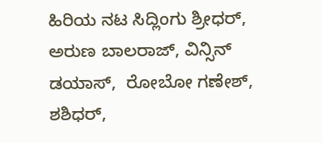ಹಿರಿಯ ನಟ ಸಿದ್ಲಿಂಗು ಶ್ರೀಧರ್, ಅರುಣ ಬಾಲರಾಜ್, ವಿನ್ಸಿನ್ ಡಯಾಸ್,  ರೋಬೋ ಗಣೇಶ್, ಶಶಿಧರ್,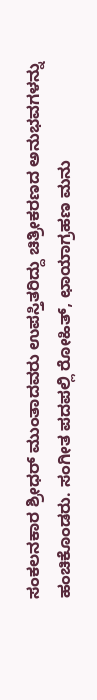ಸಂಕಲನಕಾರ ಶ್ರೀಧರ್ ಮುಂತಾದವರು ಉಪಸ್ತಿತರಿದ್ದು ಚಿತ್ರೀಕರಣದ ಅನುಭವಗಳನ್ನು ಹಂಚಿಕೊಂಡರು. ಸಂಗೀತ ಪದಪಲ್ಲಿ ರೋಹಿತ್, ಛಾಯಾಗ್ರಹಣ ಮನು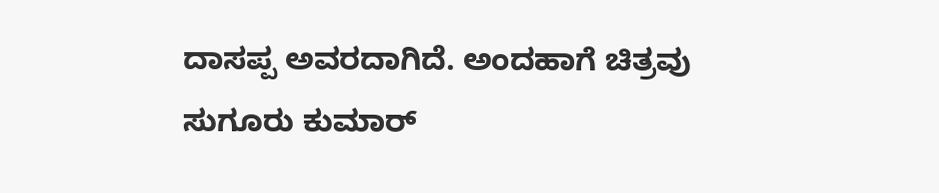ದಾಸಪ್ಪ ಅವರದಾಗಿದೆ. ಅಂದಹಾಗೆ ಚಿತ್ರವು ಸುಗೂರು ಕುಮಾರ್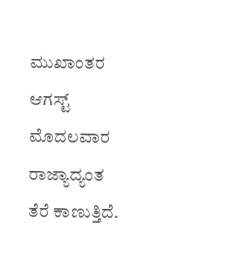ಮುಖಾಂತರ ಆಗಸ್ಟ್ ಮೊದಲವಾರ ರಾಜ್ಯಾದ್ಯಂತ ತೆರೆ ಕಾಣುತ್ತಿದೆ.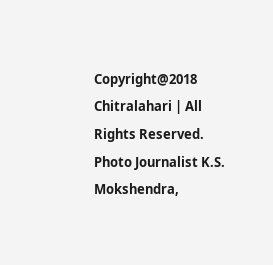Copyright@2018 Chitralahari | All Rights Reserved. Photo Journalist K.S. Mokshendra,